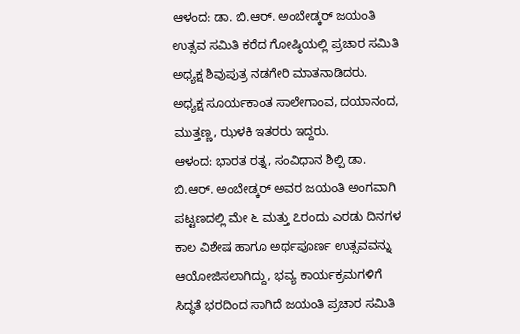ಆಳಂದ: ಡಾ. ಬಿ.ಆರ್. ಅಂಬೇಡ್ಕರ್ ಜಯಂತಿ ಉತ್ಸವ ಸಮಿತಿ ಕರೆದ ಗೋಷ್ಠಿಯಲ್ಲಿ ಪ್ರಚಾರ ಸಮಿತಿ ಅಧ್ಯಕ್ಷ ಶಿವುಪುತ್ರ ನಡಗೇರಿ ಮಾತನಾಡಿದರು. ಅಧ್ಯಕ್ಷ ಸೂರ್ಯಕಾಂತ ಸಾಲೇಗಾಂವ, ದಯಾನಂದ, ಮುತ್ತಣ್ಣ, ಝಳಕಿ ಇತರರು ಇದ್ದರು.
ಆಳಂದ: ಭಾರತ ರತ್ನ, ಸಂವಿಧಾನ ಶಿಲ್ಪಿ ಡಾ. ಬಿ.ಆರ್. ಅಂಬೇಡ್ಕರ್ ಅವರ ಜಯಂತಿ ಅಂಗವಾಗಿ ಪಟ್ಟಣದಲ್ಲಿ ಮೇ ೬ ಮತ್ತು ೭ರಂದು ಎರಡು ದಿನಗಳ ಕಾಲ ವಿಶೇಷ ಹಾಗೂ ಅರ್ಥಪೂರ್ಣ ಉತ್ಸವವನ್ನು ಆಯೋಜಿಸಲಾಗಿದ್ದು, ಭವ್ಯ ಕಾರ್ಯಕ್ರಮಗಳಿಗೆ ಸಿದ್ಧತೆ ಭರದಿಂದ ಸಾಗಿದೆ ಜಯಂತಿ ಪ್ರಚಾರ ಸಮಿತಿ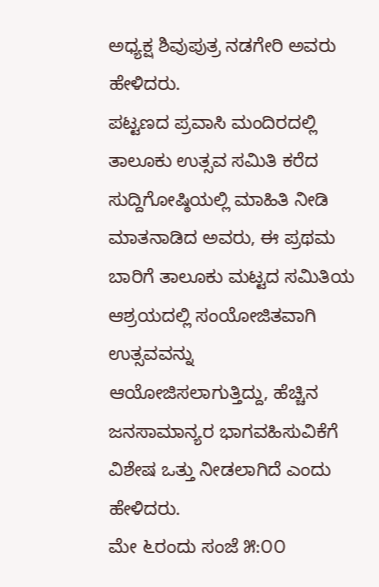ಅಧ್ಯಕ್ಷ ಶಿವುಪುತ್ರ ನಡಗೇರಿ ಅವರು ಹೇಳಿದರು.
ಪಟ್ಟಣದ ಪ್ರವಾಸಿ ಮಂದಿರದಲ್ಲಿ ತಾಲೂಕು ಉತ್ಸವ ಸಮಿತಿ ಕರೆದ ಸುದ್ದಿಗೋಷ್ಠಿಯಲ್ಲಿ ಮಾಹಿತಿ ನೀಡಿ ಮಾತನಾಡಿದ ಅವರು, ಈ ಪ್ರಥಮ ಬಾರಿಗೆ ತಾಲೂಕು ಮಟ್ಟದ ಸಮಿತಿಯ ಆಶ್ರಯದಲ್ಲಿ ಸಂಯೋಜಿತವಾಗಿ ಉತ್ಸವವನ್ನು ಆಯೋಜಿಸಲಾಗುತ್ತಿದ್ದು, ಹೆಚ್ಚಿನ ಜನಸಾಮಾನ್ಯರ ಭಾಗವಹಿಸುವಿಕೆಗೆ ವಿಶೇಷ ಒತ್ತು ನೀಡಲಾಗಿದೆ ಎಂದು ಹೇಳಿದರು.
ಮೇ ೬ರಂದು ಸಂಜೆ ೫:೦೦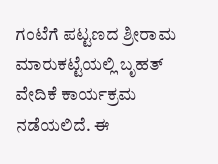ಗಂಟೆಗೆ ಪಟ್ಟಣದ ಶ್ರೀರಾಮ ಮಾರುಕಟ್ಟೆಯಲ್ಲಿ ಬೃಹತ್ ವೇದಿಕೆ ಕಾರ್ಯಕ್ರಮ ನಡೆಯಲಿದೆ. ಈ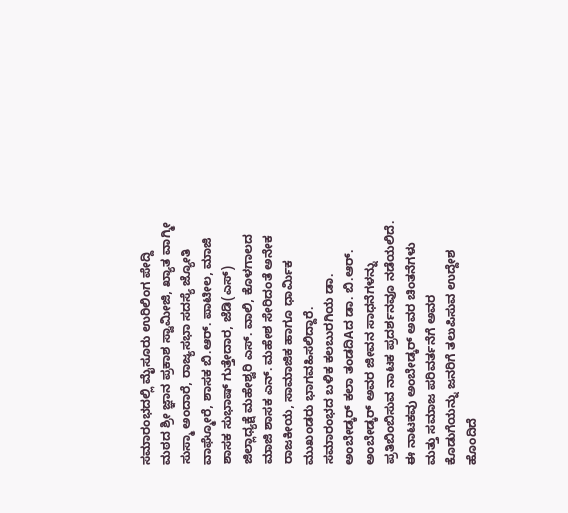ಸಮಾರಂಭದಲ್ಲಿ ಮೈಸೂರು ಉರಿಲಿಂಗ ಪೇದ್ದಿ ಮಠದ ಶ್ರೀ ಜ್ಞಾನ ಪ್ರಕಾಶ ಸ್ವಾಮೀಜಿ, ಖ್ಯಾತ ವಾಗ್ಮೀ ಸುಸ್ಮಾ ಅಂದಾರೆ, ರಾಜ್ಯಸಭಾ ಸದಸ್ಯೆ ಜ್ಯೋತಿ ವಾಘ್ಮೋರೆ, ಶಾಸಕ ಬಿ.ಆರ್. ಪಾಟೀಲ, ಮಾಜಿ ಶಾಸಕ ಸುಭಾಷ್ ಗುತ್ತೇದಾರ, ಜೆಡಿ(ಎಸ್) ಜಿಲ್ಲಾಧ್ಯಕ್ಷೆ ಮಹೇಶ್ವರಿ ಎಸ್. ವಾಲಿ, ಕೊಳಗಾಲದ ಮಾಜಿ ಶಾಸಕ ಎನ್. ಮಹೇಶ ಸೇರಿದಂತೆ ಅನೇಕ ರಾಜಕೀಯ, ಸಾಮಾಜಿಕ ಹಾಗೂ ಧಾರ್ಮಿಕ ಮುಖಂಡರು ಭಾಗವಹಿಸಲಿದ್ದಾರೆ.
ಸಮಾರಂಭದ ಬಳಿಕ ಕಲಬುರಗಿಯ ಡಾ. ಅಂಬೇಡ್ಕರ್ ಕಲಾ ತಂಡದಿAದ ಡಾ. ಬಿ.ಆರ್. ಅಂಬೇಡ್ಕರ್ ಅವರ ಜೀವನ ಸಾಧನೆಗಳನ್ನು ಪ್ರತಿಬಿಂಬಿಸುವ ನಾಟಕ ಪ್ರದರ್ಶನವೂ ನಡೆಯಲಿದೆ. ಈ ನಾಟಕವು ಅಂಬೇಡ್ಕರ್ ಅವರ ಚಿಂತನೆಗಳು ಮತ್ತು ಸಮಾಜ ಪರಿವರ್ತನೆಗೆ ಅವರ ಕೊಡುಗೆಯನ್ನು ಜನರಿಗೆ ತಲುಪಿಸುವ ಉದ್ದೇಶ ಹೊಂದಿದೆ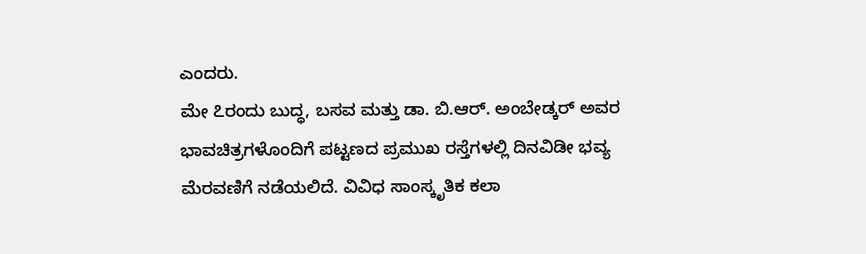ಎಂದರು.
ಮೇ ೭ರಂದು ಬುದ್ಧ, ಬಸವ ಮತ್ತು ಡಾ. ಬಿ.ಆರ್. ಅಂಬೇಡ್ಕರ್ ಅವರ ಭಾವಚಿತ್ರಗಳೊಂದಿಗೆ ಪಟ್ಟಣದ ಪ್ರಮುಖ ರಸ್ತೆಗಳಲ್ಲಿ ದಿನವಿಡೀ ಭವ್ಯ ಮೆರವಣಿಗೆ ನಡೆಯಲಿದೆ. ವಿವಿಧ ಸಾಂಸ್ಕೃತಿಕ ಕಲಾ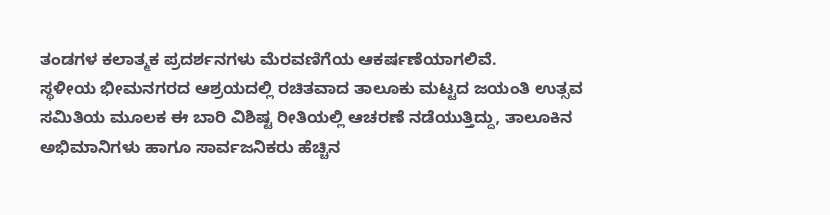ತಂಡಗಳ ಕಲಾತ್ಮಕ ಪ್ರದರ್ಶನಗಳು ಮೆರವಣಿಗೆಯ ಆಕರ್ಷಣೆಯಾಗಲಿವೆ.
ಸ್ಥಳೀಯ ಭೀಮನಗರದ ಆಶ್ರಯದಲ್ಲಿ ರಚಿತವಾದ ತಾಲೂಕು ಮಟ್ಟದ ಜಯಂತಿ ಉತ್ಸವ ಸಮಿತಿಯ ಮೂಲಕ ಈ ಬಾರಿ ವಿಶಿಷ್ಟ ರೀತಿಯಲ್ಲಿ ಆಚರಣೆ ನಡೆಯುತ್ತಿದ್ದು, ತಾಲೂಕಿನ ಅಭಿಮಾನಿಗಳು ಹಾಗೂ ಸಾರ್ವಜನಿಕರು ಹೆಚ್ಚಿನ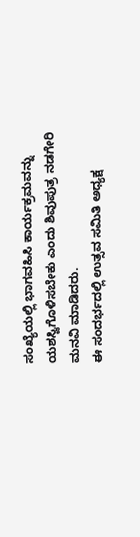ಸಂಖ್ಯೆಯಲ್ಲಿ ಭಾಗವಹಿಸಿ ಕಾರ್ಯಕ್ರಮವನ್ನು ಯಶಸ್ವಿಗೊಳಿಸಬೇಕು ಎಂದು ಶಿವುಪುತ್ರ ನಡಗೇರಿ ಮನವಿ ಮಾಡಿದರು.
ಈ ಸಂದರ್ಭದಲ್ಲಿ ಉತ್ಸವ ಸಮಿತಿ ಅಧ್ಯಕ್ಷ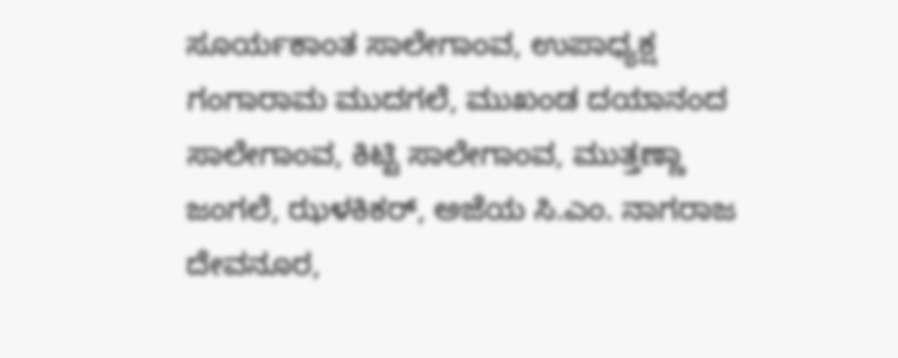ಸೂರ್ಯಕಾಂತ ಸಾಲೇಗಾಂವ, ಉಪಾಧ್ಯಕ್ಷ ಗಂಗಾರಾಮ ಮುದಗಲೆ, ಮುಖಂಡ ದಯಾನಂದ ಸಾಲೇಗಾಂವ, ಕಿಟ್ಟಿ ಸಾಲೇಗಾಂವ, ಮುತ್ತಣ್ಣಾ ಜಂಗಲೆ, ಝಳಕಿಕರ್, ಅಜೆಯ ಸಿ.ಎಂ. ನಾಗರಾಜ ದೇವನೂರ,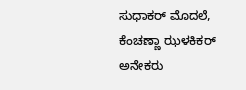ಸುಧಾಕರ್ ಮೊದಲೆ, ಕೆಂಚಣ್ಣಾ ಝಳಕಿಕರ್ ಅನೇಕರು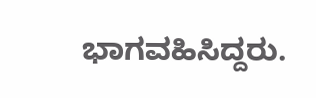ಭಾಗವಹಿಸಿದ್ದರು.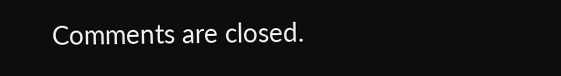Comments are closed.